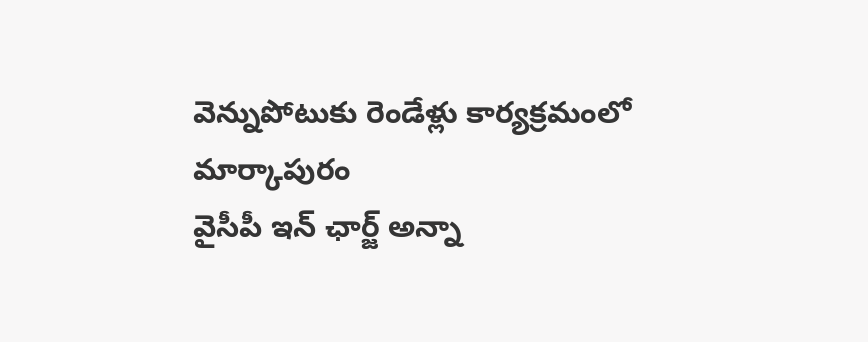వెన్నుపోటుకు రెండేళ్లు కార్యక్రమంలో మార్కాపురం
వైసీపీ ఇన్ ఛార్జ్ అన్నా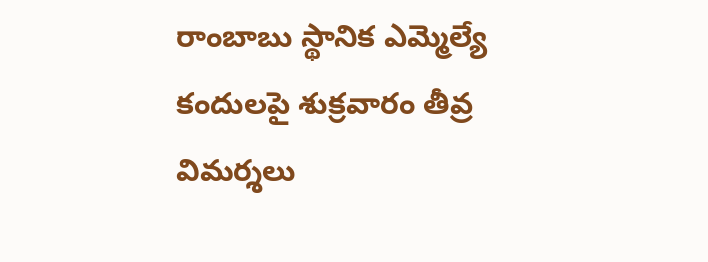రాంబాబు స్థానిక ఎమ్మెల్యే కందులపై శుక్రవారం తీవ్ర విమర్శలు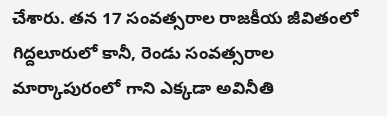చేశారు. తన 17 సంవత్సరాల రాజకీయ జీవితంలో గిద్దలూరులో కానీ, రెండు సంవత్సరాల మార్కాపురంలో గాని ఎక్కడా అవినీతి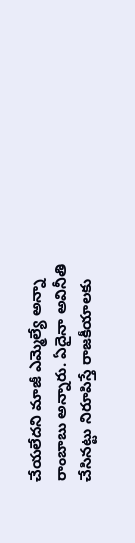చేయలేదని మాజీ ఎమ్మెల్యే అన్నా రాంబాబు అన్నారు. ఏదైనా అవినీతి చేసినట్టు నిరూపిస్తే రాజకీయాలకు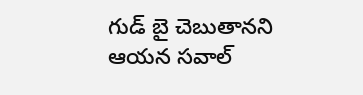గుడ్ బై చెబుతానని ఆయన సవాల్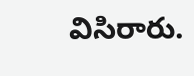విసిరారు.